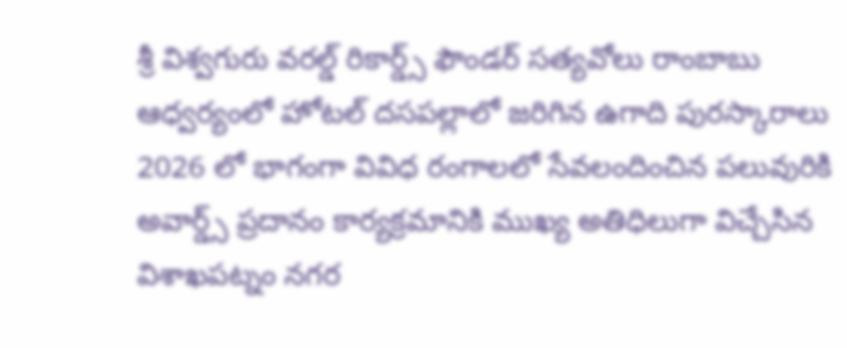శ్రీ విశ్వగురు వరల్డ్ రికార్డ్స్ ఫౌండర్ సత్యవోలు రాంబాబు ఆధ్వర్యంలో హోటల్ దసపల్లాలో జరిగిన ఉగాది పురస్కారాలు 2026 లో భాగంగా వివిధ రంగాలలో సేవలందించిన పలువురికి అవార్డ్స్ ప్రదానం కార్యక్రమానికి ముఖ్య అతిధిలుగా విచ్చేసిన విశాఖపట్నం నగర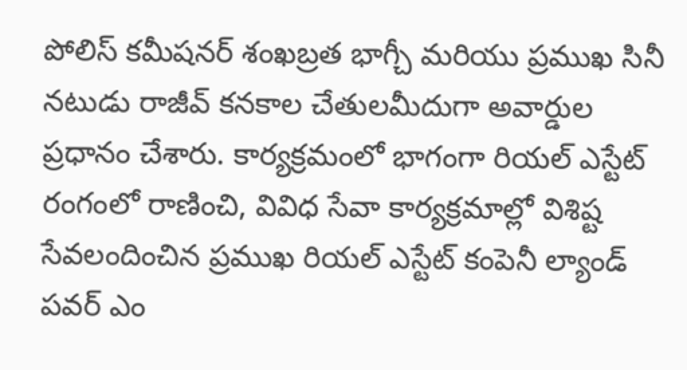పోలిస్ కమీషనర్ శంఖబ్రత భాగ్చీ మరియు ప్రముఖ సినీ నటుడు రాజీవ్ కనకాల చేతులమీదుగా అవార్డుల ప్రధానం చేశారు. కార్యక్రమంలో భాగంగా రియల్ ఎస్టేట్ రంగంలో రాణించి, వివిధ సేవా కార్యక్రమాల్లో విశిష్ట సేవలందించిన ప్రముఖ రియల్ ఎస్టేట్ కంపెనీ ల్యాండ్ పవర్ ఎం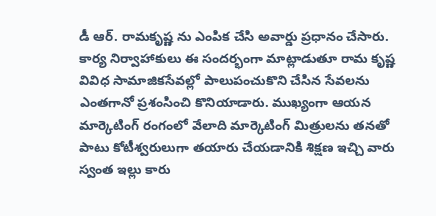డీ ఆర్. రామకృష్ణ ను ఎంపిక చేసి అవార్డు ప్రధానం చేసారు.
కార్య నిర్వాహాకులు ఈ సందర్భంగా మాట్లాడుతూ రామ కృష్ణ వివిధ సామాజికసేవల్లో పాలుపంచుకొని చేసిన సేవలను ఎంతగానో ప్రశంసించి కొనియాడారు. ముఖ్యంగా ఆయన మార్కెటింగ్ రంగంలో వేలాది మార్కెటింగ్ మిత్రులను తనతో పాటు కోటీశ్వరులుగా తయారు చేయడానికి శిక్షణ ఇచ్చి వారు స్వంత ఇల్లు కారు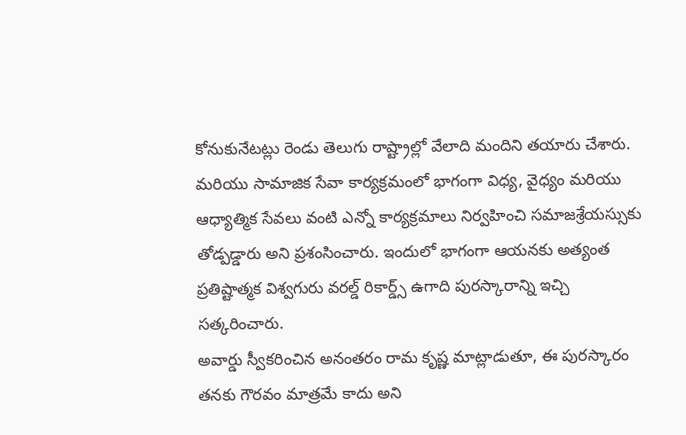కోనుకునేటట్లు రెండు తెలుగు రాష్ట్రాల్లో వేలాది మందిని తయారు చేశారు. మరియు సామాజిక సేవా కార్యక్రమంలో భాగంగా విధ్య, వైధ్యం మరియు ఆధ్యాత్మిక సేవలు వంటి ఎన్నో కార్యక్రమాలు నిర్వహించి సమాజశ్రేయస్సుకు తోడ్పడ్డారు అని ప్రశంసించారు. ఇందులో భాగంగా ఆయనకు అత్యంత ప్రతిష్టాత్మక విశ్వగురు వరల్డ్ రికార్డ్స్ ఉగాది పురస్కారాన్ని ఇచ్చి సత్కరించారు.
అవార్డు స్వీకరించిన అనంతరం రామ కృష్ణ మాట్లాడుతూ, ఈ పురస్కారం తనకు గౌరవం మాత్రమే కాదు అని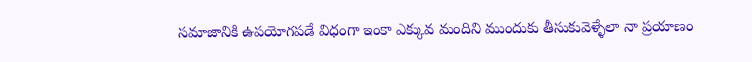సమాజానికి ఉపయోగపడే విధంగా ఇంకా ఎక్కువ మందిని ముందుకు తీసుకువెళ్ళేలా నా ప్రయాణం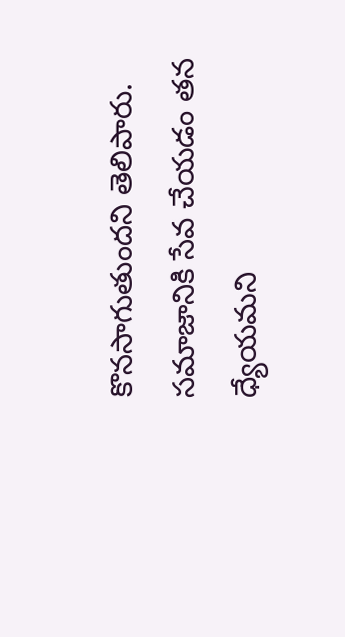కొనసాగుతుందని తెలిపారు. సమాజానికి సేవ చేయడం తన ధ్యేయమని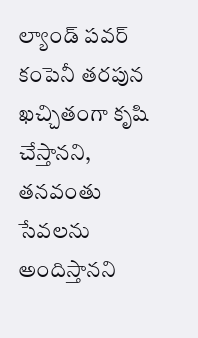ల్యాండ్ పవర్ కంపెనీ తరపున ఖచ్చితంగా కృషి చేస్తానని, తనవంతు సేవలను అందిస్తానని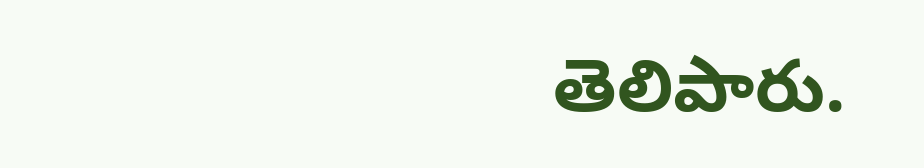తెలిపారు.